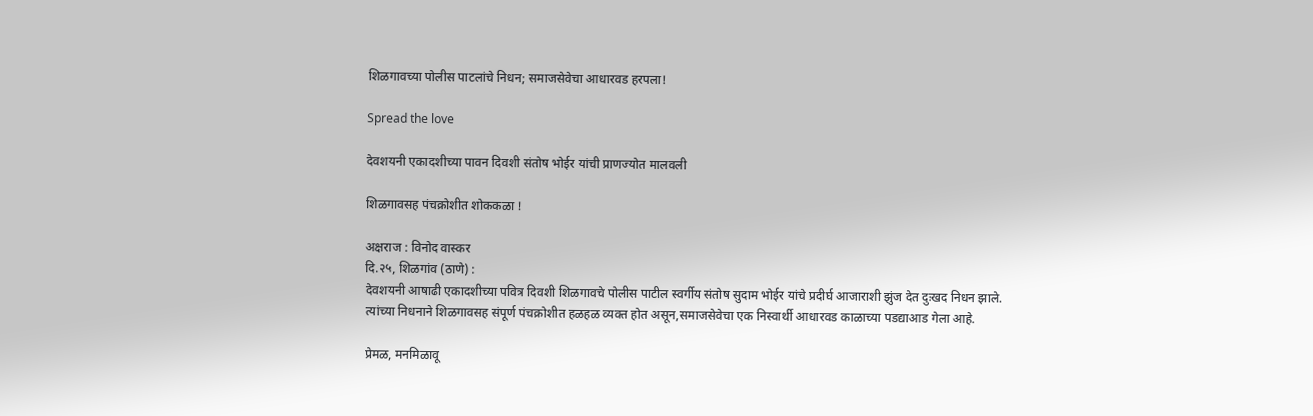शिळगावच्या पोलीस पाटलांचे निधन; समाजसेवेचा आधारवड हरपला!

Spread the love

देवशयनी एकादशीच्या पावन दिवशी संतोष भोईर यांची प्राणज्योत मालवली

शिळगावसह पंचक्रोशीत शोककळा !

अक्षराज : विनोद वास्कर
दि.२५, शिळगांव (ठाणे) :
देवशयनी आषाढी एकादशीच्या पवित्र दिवशी शिळगावचे पोलीस पाटील स्वर्गीय संतोष सुदाम भोईर यांचे प्रदीर्घ आजाराशी झुंज देत दुःखद निधन झाले. त्यांच्या निधनाने शिळगावसह संपूर्ण पंचक्रोशीत हळहळ व्यक्त होत असून,समाजसेवेचा एक निस्वार्थी आधारवड काळाच्या पडद्याआड गेला आहे.

प्रेमळ, मनमिळावू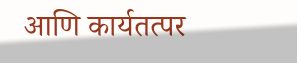आणि कार्यतत्पर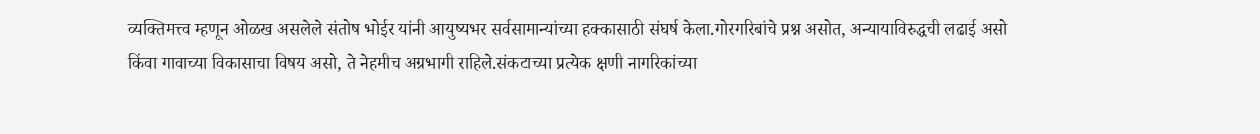व्यक्तिमत्त्व म्हणून ओळख असलेले संतोष भोईर यांनी आयुष्यभर सर्वसामान्यांच्या हक्कासाठी संघर्ष केला.गोरगरिबांचे प्रश्न असोत, अन्यायाविरुद्धची लढाई असो किंवा गावाच्या विकासाचा विषय असो, ते नेहमीच अग्रभागी राहिले.संकटाच्या प्रत्येक क्षणी नागरिकांच्या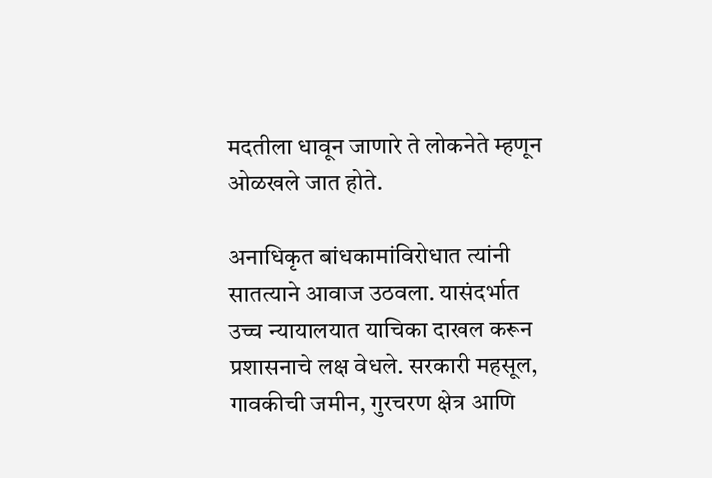मदतीला धावून जाणारे ते लोकनेते म्हणून ओळखले जात होते.

अनाधिकृत बांधकामांविरोधात त्यांनी सातत्याने आवाज उठवला. यासंदर्भात उच्च न्यायालयात याचिका दाखल करून प्रशासनाचे लक्ष वेधले. सरकारी महसूल, गावकीची जमीन, गुरचरण क्षेत्र आणि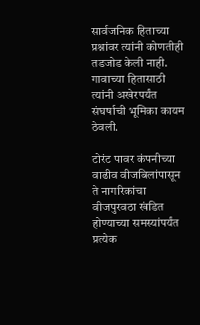सार्वजनिक हिताच्या प्रश्नांवर त्यांनी कोणतीही तडजोड केली नाही. गावाच्या हितासाठी त्यांनी अखेरपर्यंत संघर्षाची भूमिका कायम ठेवली.

टोरंट पावर कंपनीच्या वाढीव वीजबिलांपासून ते नागरिकांचा वीजपुरवठा खंडित होण्याच्या समस्यांपर्यंत प्रत्येक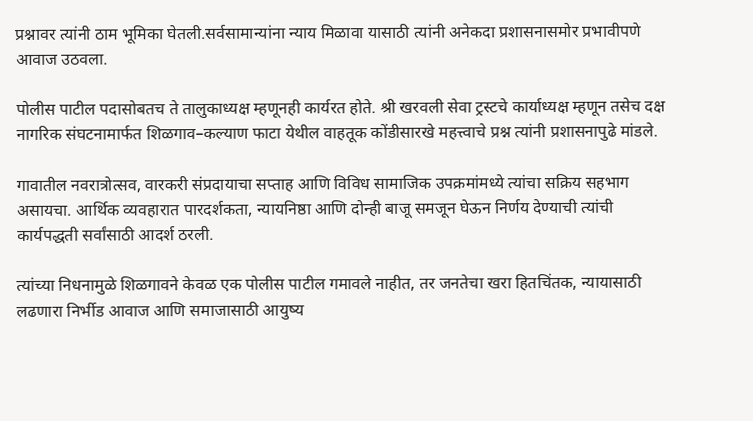प्रश्नावर त्यांनी ठाम भूमिका घेतली.सर्वसामान्यांना न्याय मिळावा यासाठी त्यांनी अनेकदा प्रशासनासमोर प्रभावीपणे आवाज उठवला.

पोलीस पाटील पदासोबतच ते तालुकाध्यक्ष म्हणूनही कार्यरत होते. श्री खरवली सेवा ट्रस्टचे कार्याध्यक्ष म्हणून तसेच दक्ष नागरिक संघटनामार्फत शिळगाव–कल्याण फाटा येथील वाहतूक कोंडीसारखे महत्त्वाचे प्रश्न त्यांनी प्रशासनापुढे मांडले.

गावातील नवरात्रोत्सव, वारकरी संप्रदायाचा सप्ताह आणि विविध सामाजिक उपक्रमांमध्ये त्यांचा सक्रिय सहभाग असायचा. आर्थिक व्यवहारात पारदर्शकता, न्यायनिष्ठा आणि दोन्ही बाजू समजून घेऊन निर्णय देण्याची त्यांची कार्यपद्धती सर्वांसाठी आदर्श ठरली.

त्यांच्या निधनामुळे शिळगावने केवळ एक पोलीस पाटील गमावले नाहीत, तर जनतेचा खरा हितचिंतक, न्यायासाठी लढणारा निर्भीड आवाज आणि समाजासाठी आयुष्य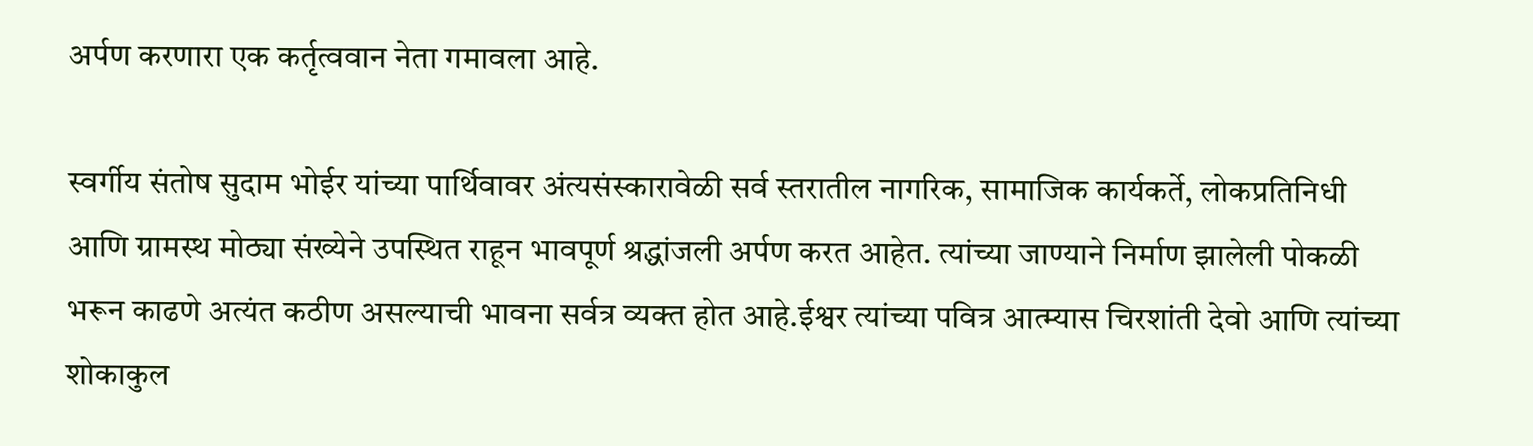अर्पण करणारा एक कर्तृत्ववान नेता गमावला आहे.

स्वर्गीय संतोष सुदाम भोईर यांच्या पार्थिवावर अंत्यसंस्कारावेळी सर्व स्तरातील नागरिक, सामाजिक कार्यकर्ते, लोकप्रतिनिधी आणि ग्रामस्थ मोठ्या संख्येने उपस्थित राहून भावपूर्ण श्रद्धांजली अर्पण करत आहेत. त्यांच्या जाण्याने निर्माण झालेली पोकळी भरून काढणे अत्यंत कठीण असल्याची भावना सर्वत्र व्यक्त होत आहे.ईश्वर त्यांच्या पवित्र आत्म्यास चिरशांती देवो आणि त्यांच्या शोकाकुल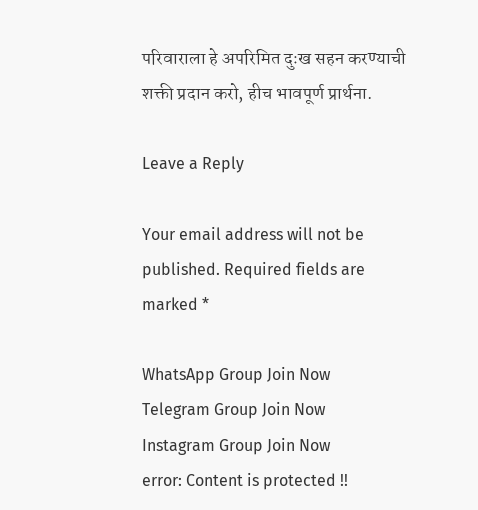परिवाराला हे अपरिमित दुःख सहन करण्याची शक्ती प्रदान करो, हीच भावपूर्ण प्रार्थना.

Leave a Reply

Your email address will not be published. Required fields are marked *

WhatsApp Group Join Now
Telegram Group Join Now
Instagram Group Join Now
error: Content is protected !!